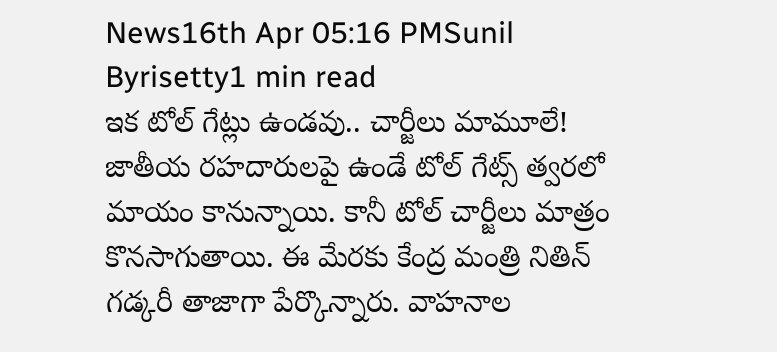News16th Apr 05:16 PMSunil Byrisetty1 min read
ఇక టోల్ గేట్లు ఉండవు.. చార్జీలు మామూలే!
జాతీయ రహదారులపై ఉండే టోల్ గేట్స్ త్వరలో మాయం కానున్నాయి. కానీ టోల్ చార్జీలు మాత్రం కొనసాగుతాయి. ఈ మేరకు కేంద్ర మంత్రి నితిన్ గడ్కరీ తాజాగా పేర్కొన్నారు. వాహనాల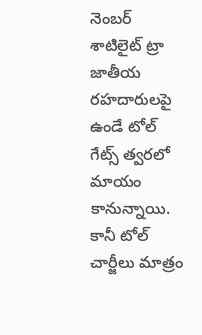నెంబర్ శాటిలైట్ ట్రా
జాతీయ రహదారులపై ఉండే టోల్ గేట్స్ త్వరలో మాయం కానున్నాయి.
కానీ టోల్ చార్జీలు మాత్రం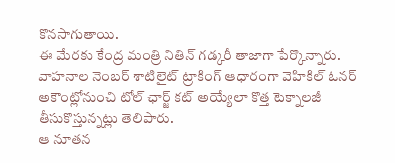కొనసాగుతాయి.
ఈ మేరకు కేంద్ర మంత్రి నితిన్ గడ్కరీ తాజాగా పేర్కొన్నారు.
వాహనాల నెంబర్ శాటిలైట్ ట్రాకింగ్ ఆధారంగా వెహికిల్ ఓనర్ అకౌంట్లోనుంచి టోల్ ఛార్జ్ కట్ అయ్యేలా కొత్త టెక్నాలజీ తీసుకొస్తున్నట్లు తెలిపారు.
ఆ నూతన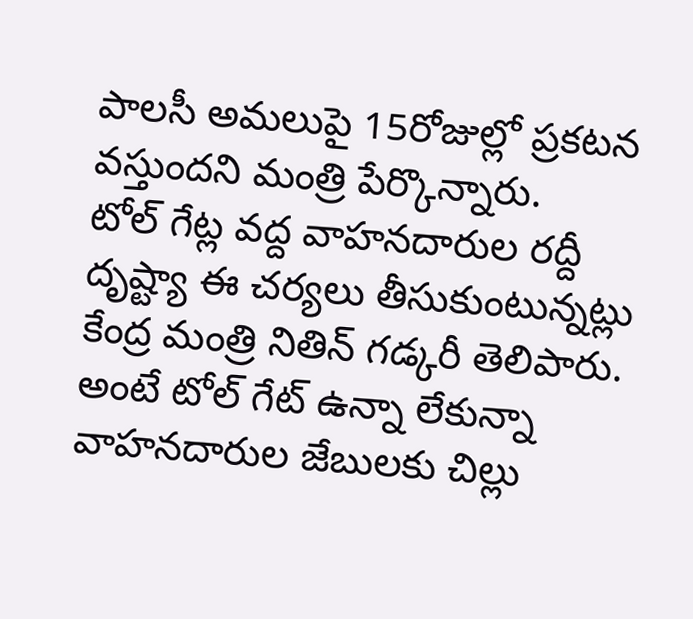పాలసీ అమలుపై 15రోజుల్లో ప్రకటన వస్తుందని మంత్రి పేర్కొన్నారు.
టోల్ గేట్ల వద్ద వాహనదారుల రద్దీ దృష్ట్యా ఈ చర్యలు తీసుకుంటున్నట్లు కేంద్ర మంత్రి నితిన్ గడ్కరీ తెలిపారు.
అంటే టోల్ గేట్ ఉన్నా లేకున్నా వాహనదారుల జేబులకు చిల్లు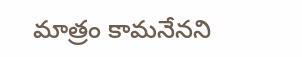మాత్రం కామనేనని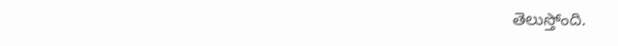తెలుస్తోంది.